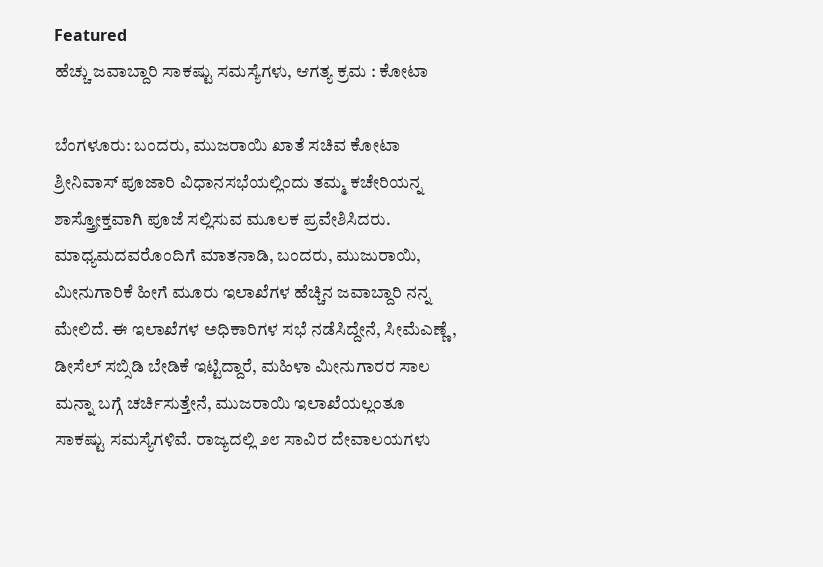Featured
ಹೆಚ್ಚು ಜವಾಬ್ದಾರಿ ಸಾಕಷ್ಟು ಸಮಸ್ಯೆಗಳು, ಆಗತ್ಯ ಕ್ರಮ : ಕೋಟಾ

ಬೆಂಗಳೂರು: ಬಂದರು, ಮುಜರಾಯಿ ಖಾತೆ ಸಚಿವ ಕೋಟಾ ಶ್ರೀನಿವಾಸ್ ಪೂಜಾರಿ ವಿಧಾನಸಭೆಯಲ್ಲಿಂದು ತಮ್ಮ ಕಚೇರಿಯನ್ನ ಶಾಸ್ತ್ರೋಕ್ತವಾಗಿ ಪೂಜೆ ಸಲ್ಲಿಸುವ ಮೂಲಕ ಪ್ರವೇಶಿಸಿದರು.
ಮಾಧ್ಯಮದವರೊಂದಿಗೆ ಮಾತನಾಡಿ, ಬಂದರು, ಮುಜುರಾಯಿ, ಮೀನುಗಾರಿಕೆ ಹೀಗೆ ಮೂರು ಇಲಾಖೆಗಳ ಹೆಚ್ಚಿನ ಜವಾಬ್ದಾರಿ ನನ್ನ ಮೇಲಿದೆ. ಈ ಇಲಾಖೆಗಳ ಅಧಿಕಾರಿಗಳ ಸಭೆ ನಡೆಸಿದ್ದೇನೆ, ಸೀಮೆಎಣ್ಣೆ, ಡೀಸೆಲ್ ಸಬ್ಸಿಡಿ ಬೇಡಿಕೆ ಇಟ್ಟಿದ್ದಾರೆ, ಮಹಿಳಾ ಮೀನುಗಾರರ ಸಾಲ ಮನ್ನಾ ಬಗ್ಗೆ ಚರ್ಚಿಸುತ್ತೇನೆ, ಮುಜರಾಯಿ ಇಲಾಖೆಯಲ್ಲಂತೂ ಸಾಕಷ್ಟು ಸಮಸ್ಯೆಗಳಿವೆ. ರಾಜ್ಯದಲ್ಲಿ ೨೮ ಸಾವಿರ ದೇವಾಲಯಗಳು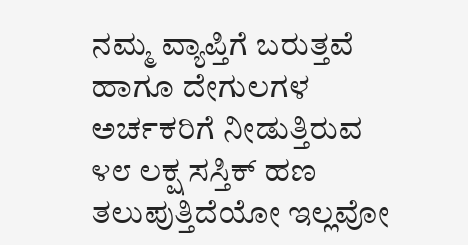ನಮ್ಮ ವ್ಯಾಪ್ತಿಗೆ ಬರುತ್ತವೆ ಹಾಗೂ ದೇಗುಲಗಳ ಅರ್ಚಕರಿಗೆ ನೀಡುತ್ತಿರುವ ೪೮ ಲಕ್ಷ ಸಸ್ತಿಕ್ ಹಣ ತಲುಪುತ್ತಿದೆಯೋ ಇಲ್ಲವೋ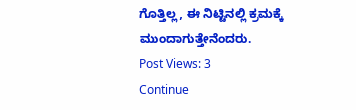ಗೊತ್ತಿಲ್ಲ, ಈ ನಿಟ್ಟಿನಲ್ಲಿ ಕ್ರಮಕ್ಕೆ ಮುಂದಾಗುತ್ತೇನೆಂದರು.
Post Views: 3
Continue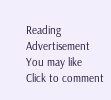Reading
Advertisement
You may like
Click to comment